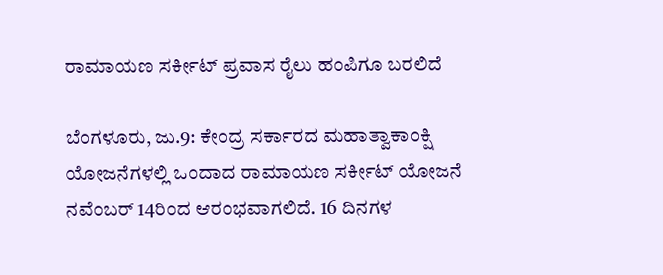ರಾಮಾಯಣ ಸರ್ಕೀಟ್‌ ಪ್ರವಾಸ ರೈಲು ಹಂಪಿಗೂ ಬರಲಿದೆ

ಬೆಂಗಳೂರು, ಜು.9: ಕೇಂದ್ರ ಸರ್ಕಾರದ ಮಹಾತ್ವಾಕಾಂಕ್ಷಿ ಯೋಜನೆಗಳಲ್ಲಿ ಒಂದಾದ ರಾಮಾಯಣ ಸರ್ಕೀಟ್‌ ಯೋಜನೆ ನವೆಂಬರ್‌ 14ರಿಂದ ಆರಂಭವಾಗಲಿದೆ. 16 ದಿನಗಳ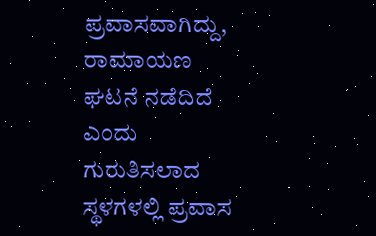ಪ್ರವಾಸವಾಗಿದ್ದು, ರಾಮಾಯಣ ಘಟನೆ ನಡೆದಿದೆ ಎಂದು ಗುರುತಿಸಲಾದ ಸ್ಥಳಗಳಲ್ಲಿ ಪ್ರವಾಸ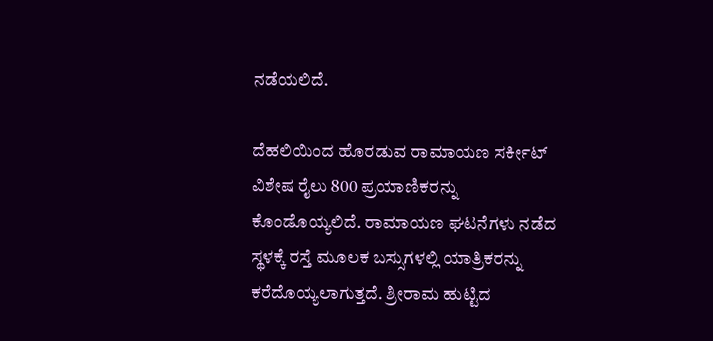ನಡೆಯಲಿದೆ.

ದೆಹಲಿಯಿಂದ ಹೊರಡುವ ರಾಮಾಯಣ ಸರ್ಕೀಟ್‌ ವಿಶೇಷ ರೈಲು 800 ಪ್ರಯಾಣಿಕರನ್ನು ಕೊಂಡೊಯ್ಯಲಿದೆ. ರಾಮಾಯಣ ಘಟನೆಗಳು ನಡೆದ ಸ್ಥಳಕ್ಕೆ ರಸ್ತೆ ಮೂಲಕ ಬಸ್ಸುಗಳಲ್ಲಿ ಯಾತ್ರಿಕರನ್ನು ಕರೆದೊಯ್ಯಲಾಗುತ್ತದೆ. ಶ್ರೀರಾಮ ಹುಟ್ಟಿದ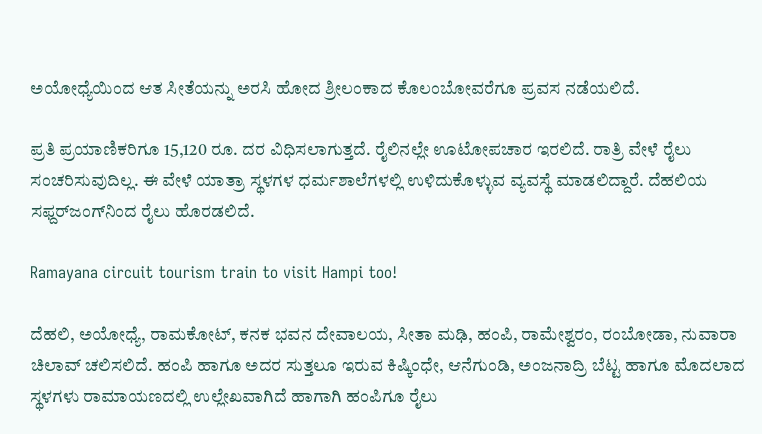ಅಯೋಧ್ಯೆಯಿಂದ ಆತ ಸೀತೆಯನ್ನು ಅರಸಿ ಹೋದ ಶ್ರೀಲಂಕಾದ ಕೊಲಂಬೋವರೆಗೂ ಪ್ರವಸ ನಡೆಯಲಿದೆ.

ಪ್ರತಿ ಪ್ರಯಾಣಿಕರಿಗೂ 15,120 ರೂ. ದರ ವಿಧಿಸಲಾಗುತ್ತದೆ. ರೈಲಿನಲ್ಲೇ ಊಟೋಪಚಾರ ಇರಲಿದೆ. ರಾತ್ರಿ ವೇಳೆ ರೈಲು ಸಂಚರಿಸುವುದಿಲ್ಲ. ಈ ವೇಳೆ ಯಾತ್ರಾ ಸ್ಥಳಗಳ ಧರ್ಮಶಾಲೆಗಳಲ್ಲಿ ಉಳಿದುಕೊಳ್ಳುವ ವ್ಯವಸ್ಥೆ ಮಾಡಲಿದ್ದಾರೆ. ದೆಹಲಿಯ ಸಫ್ದರ್‌ಜಂಗ್‌ನಿಂದ ರೈಲು ಹೊರಡಲಿದೆ.

Ramayana circuit tourism train to visit Hampi too!

ದೆಹಲಿ, ಅಯೋಧ್ಯೆ, ರಾಮಕೋಟ್‌, ಕನಕ ಭವನ ದೇವಾಲಯ, ಸೀತಾ ಮಢಿ, ಹಂಪಿ, ರಾಮೇಶ್ವರಂ, ರಂಬೋಡಾ, ನುವಾರಾ ಚಿಲಾವ್‌ ಚಲಿಸಲಿದೆ. ಹಂಪಿ ಹಾಗೂ ಅದರ ಸುತ್ತಲೂ ಇರುವ ಕಿಷ್ಕಿಂಧೇ, ಆನೆಗುಂಡಿ, ಅಂಜನಾದ್ರಿ ಬೆಟ್ಟ ಹಾಗೂ ಮೊದಲಾದ ಸ್ಥಳಗಳು ರಾಮಾಯಣದಲ್ಲಿ ಉಲ್ಲೇಖವಾಗಿದೆ ಹಾಗಾಗಿ ಹಂಪಿಗೂ ರೈಲು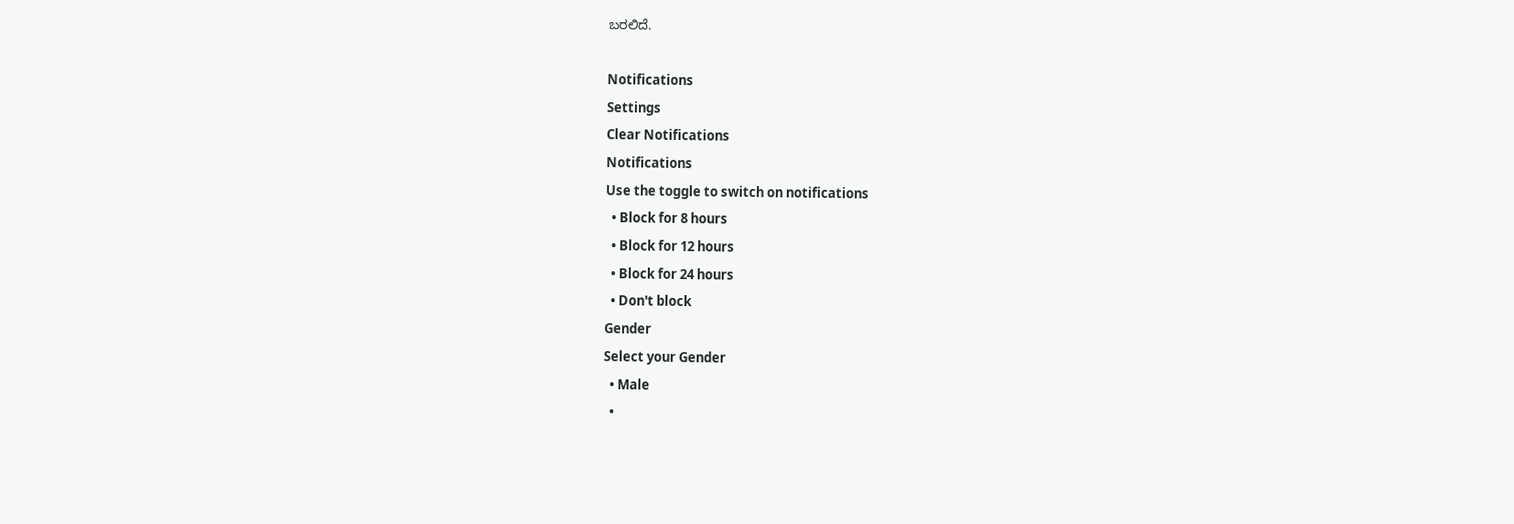ಬರಲಿದೆ.

Notifications
Settings
Clear Notifications
Notifications
Use the toggle to switch on notifications
  • Block for 8 hours
  • Block for 12 hours
  • Block for 24 hours
  • Don't block
Gender
Select your Gender
  • Male
  •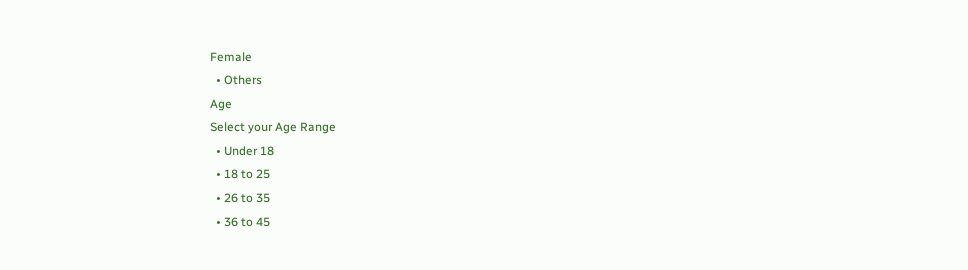Female
  • Others
Age
Select your Age Range
  • Under 18
  • 18 to 25
  • 26 to 35
  • 36 to 45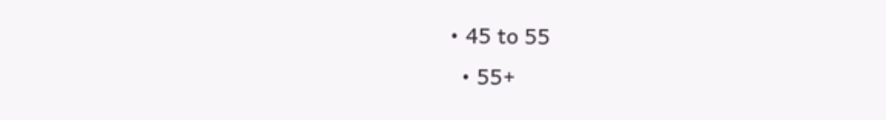• 45 to 55
  • 55+